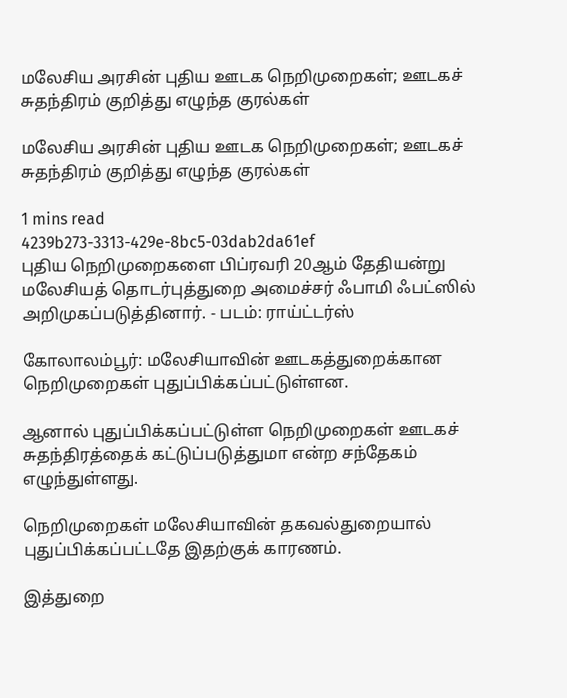மலேசிய அரசின் புதிய ஊடக நெறிமுறைகள்; ஊடகச் சுதந்திரம் குறித்து எழுந்த குரல்கள்

மலேசிய அரசின் புதிய ஊடக நெறிமுறைகள்; ஊடகச் சுதந்திரம் குறித்து எழுந்த குரல்கள்

1 mins read
4239b273-3313-429e-8bc5-03dab2da61ef
புதிய நெறிமுறைகளை பிப்ரவரி 20ஆம் தேதியன்று மலேசியத் தொடர்புத்துறை அமைச்சர் ஃபாமி ஃபட்ஸில் அறிமுகப்படுத்தினார். - படம்: ராய்ட்டர்ஸ்

கோலாலம்பூர்: மலேசியாவின் ஊடகத்துறைக்கான நெறிமுறைகள் புதுப்பிக்கப்பட்டுள்ளன.

ஆனால் புதுப்பிக்கப்பட்டுள்ள நெறிமுறைகள் ஊடகச் சுதந்திரத்தைக் கட்டுப்படுத்துமா என்ற சந்தேகம் எழுந்துள்ளது.

நெறிமுறைகள் மலேசியாவின் தகவல்துறையால் புதுப்பிக்கப்பட்டதே இதற்குக் காரணம்.

இத்துறை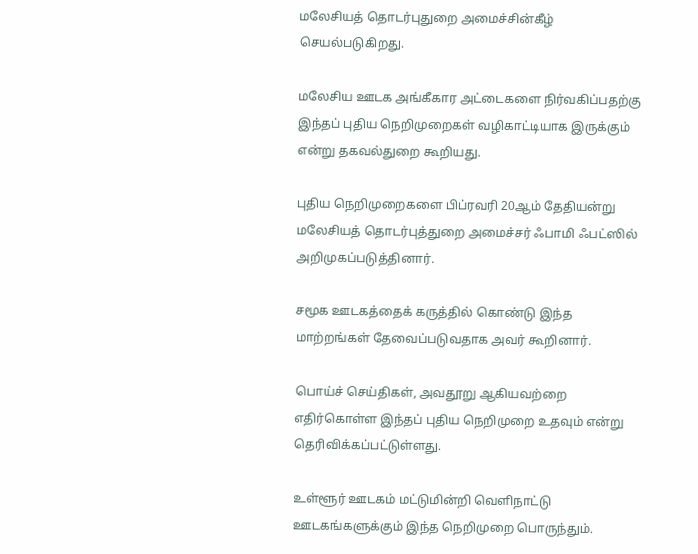மலேசியத் தொடர்புதுறை அமைச்சின்கீழ் செயல்படுகிறது.

மலேசிய ஊடக அங்கீகார அட்டைகளை நிர்வகிப்பதற்கு இந்தப் புதிய நெறிமுறைகள் வழிகாட்டியாக இருக்கும் என்று தகவல்துறை கூறியது.

புதிய நெறிமுறைகளை பிப்ரவரி 20ஆம் தேதியன்று மலேசியத் தொடர்புத்துறை அமைச்சர் ஃபாமி ஃபட்ஸில் அறிமுகப்படுத்தினார்.

சமூக ஊடகத்தைக் கருத்தில் கொண்டு இந்த மாற்றங்கள் தேவைப்படுவதாக அவர் கூறினார்.

பொய்ச் செய்திகள், அவதூறு ஆகியவற்றை எதிர்கொள்ள இந்தப் புதிய நெறிமுறை உதவும் என்று தெரிவிக்கப்பட்டுள்ளது.

உள்ளூர் ஊடகம் மட்டுமின்றி வெளிநாட்டு ஊடகங்களுக்கும் இந்த நெறிமுறை பொருந்தும்.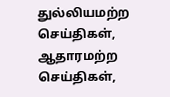துல்லியமற்ற செய்திகள், ஆதாரமற்ற செய்திகள்,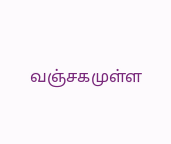வஞ்சகமுள்ள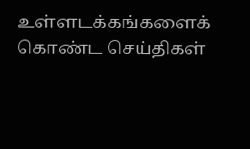உள்ளடக்கங்களைக் கொண்ட செய்திகள்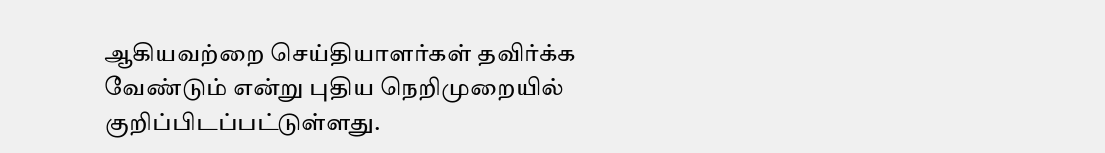ஆகியவற்றை செய்தியாளர்கள் தவிர்க்க வேண்டும் என்று புதிய நெறிமுறையில் குறிப்பிடப்பட்டுள்ளது.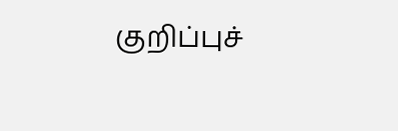குறிப்புச்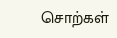சொற்கள்